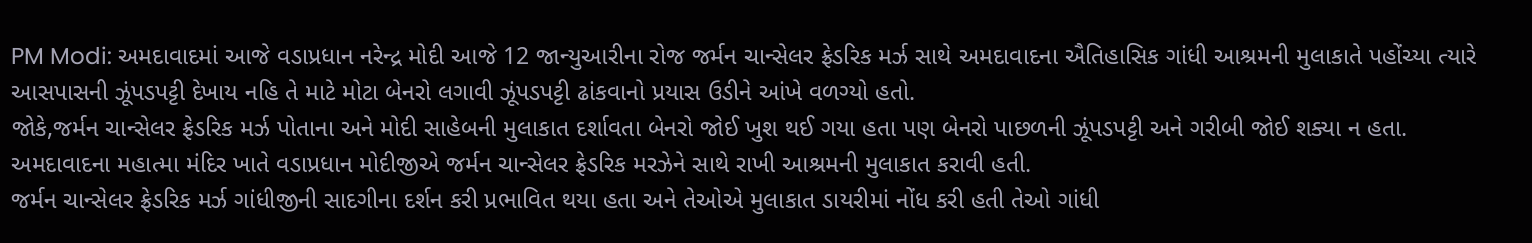PM Modi: અમદાવાદમાં આજે વડાપ્રધાન નરેન્દ્ર મોદી આજે 12 જાન્યુઆરીના રોજ જર્મન ચાન્સેલર ફ્રેડરિક મર્ઝ સાથે અમદાવાદના ઐતિહાસિક ગાંધી આશ્રમની મુલાકાતે પહોંચ્યા ત્યારે આસપાસની ઝૂંપડપટ્ટી દેખાય નહિ તે માટે મોટા બેનરો લગાવી ઝૂંપડપટ્ટી ઢાંકવાનો પ્રયાસ ઉડીને આંખે વળગ્યો હતો.
જોકે,જર્મન ચાન્સેલર ફ્રેડરિક મર્ઝ પોતાના અને મોદી સાહેબની મુલાકાત દર્શાવતા બેનરો જોઈ ખુશ થઈ ગયા હતા પણ બેનરો પાછળની ઝૂંપડપટ્ટી અને ગરીબી જોઈ શક્યા ન હતા.
અમદાવાદના મહાત્મા મંદિર ખાતે વડાપ્રધાન મોદીજીએ જર્મન ચાન્સેલર ફ્રેડરિક મરઝેને સાથે રાખી આશ્રમની મુલાકાત કરાવી હતી.
જર્મન ચાન્સેલર ફ્રેડરિક મર્ઝ ગાંધીજીની સાદગીના દર્શન કરી પ્રભાવિત થયા હતા અને તેઓએ મુલાકાત ડાયરીમાં નોંધ કરી હતી તેઓ ગાંધી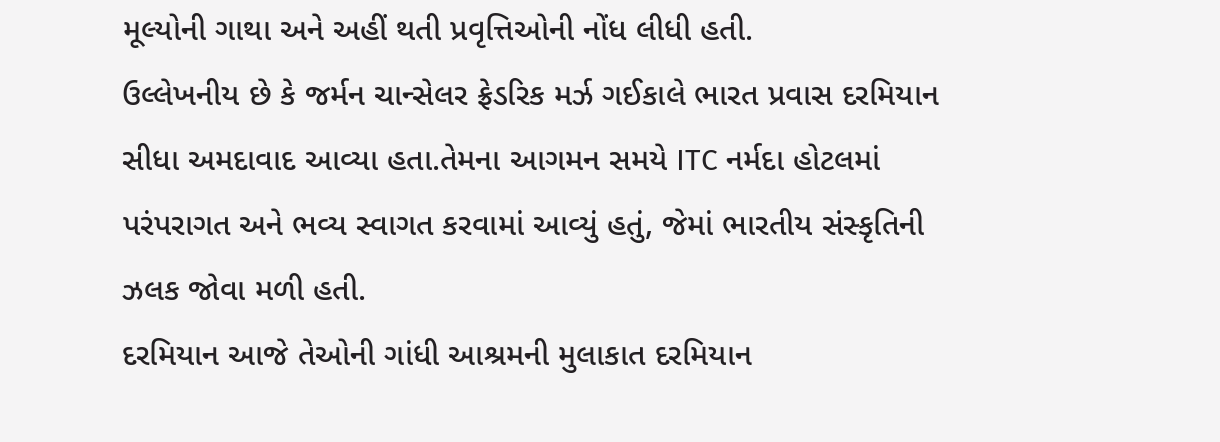મૂલ્યોની ગાથા અને અહીં થતી પ્રવૃત્તિઓની નોંધ લીધી હતી.
ઉલ્લેખનીય છે કે જર્મન ચાન્સેલર ફ્રેડરિક મર્ઝ ગઈકાલે ભારત પ્રવાસ દરમિયાન સીધા અમદાવાદ આવ્યા હતા.તેમના આગમન સમયે ITC નર્મદા હોટલમાં પરંપરાગત અને ભવ્ય સ્વાગત કરવામાં આવ્યું હતું, જેમાં ભારતીય સંસ્કૃતિની ઝલક જોવા મળી હતી.
દરમિયાન આજે તેઓની ગાંધી આશ્રમની મુલાકાત દરમિયાન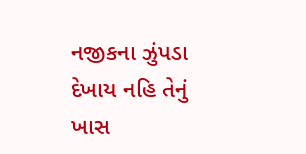નજીકના ઝુંપડા દેખાય નહિ તેનું ખાસ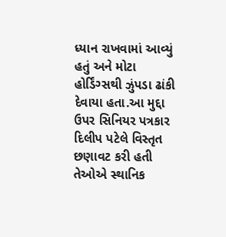ધ્યાન રાખવામાં આવ્યું હતું અને મોટા હોર્ડિંગ્સથી ઝુંપડા ઢાંકી દેવાયા હતા.આ મુદ્દા ઉપર સિનિયર પત્રકાર દિલીપ પટેલે વિસ્તૃત છણાવટ કરી હતી તેઓએ સ્થાનિક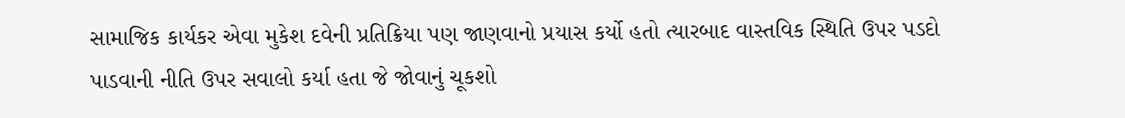સામાજિક કાર્યકર એવા મુકેશ દવેની પ્રતિક્રિયા પણ જાણવાનો પ્રયાસ કર્યો હતો ત્યારબાદ વાસ્તવિક સ્થિતિ ઉપર પડદો પાડવાની નીતિ ઉપર સવાલો કર્યા હતા જે જોવાનું ચૂકશો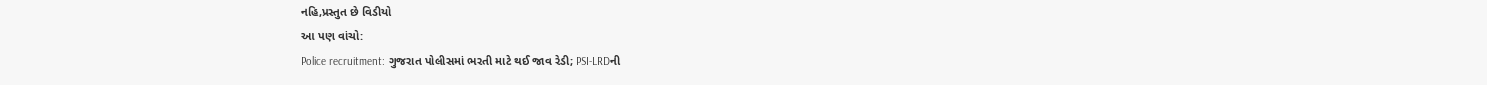નહિ,પ્રસ્તુત છે વિડીયો
આ પણ વાંચો:
Police recruitment: ગુજરાત પોલીસમાં ભરતી માટે થઈ જાવ રેડી; PSI-LRDની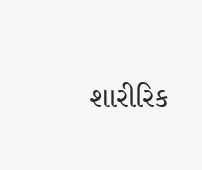શારીરિક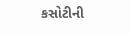કસોટીની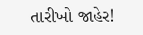તારીખો જાહેર!